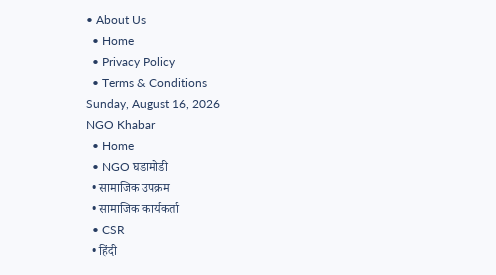• About Us
  • Home
  • Privacy Policy
  • Terms & Conditions
Sunday, August 16, 2026
NGO Khabar
  • Home
  • NGO घडामोडी
  • सामाजिक उपक्रम
  • सामाजिक कार्यकर्ता
  • CSR
  • हिंदी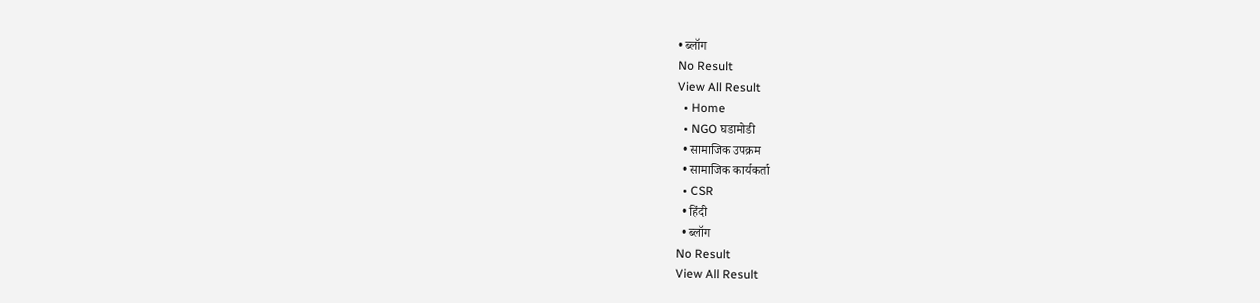• ब्लॉग
No Result
View All Result
  • Home
  • NGO घडामोडी
  • सामाजिक उपक्रम
  • सामाजिक कार्यकर्ता
  • CSR
  • हिंदी
  • ब्लॉग
No Result
View All Result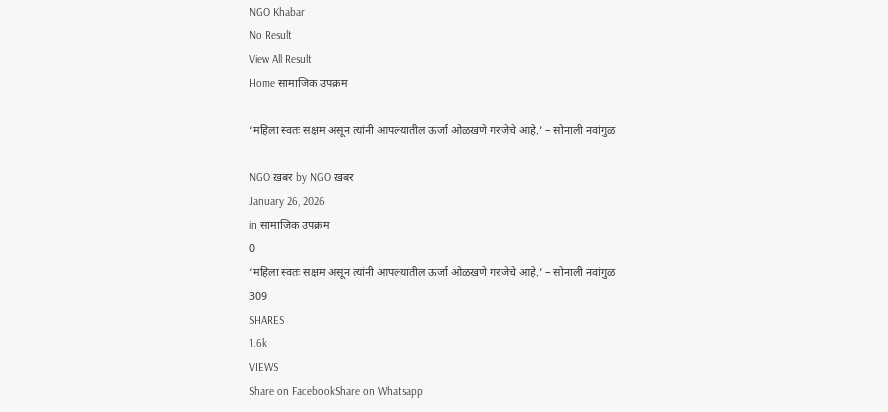NGO Khabar
No Result
View All Result
Home सामाजिक उपक्रम

‘महिला स्वतः सक्षम असून त्यांनी आपल्यातील ऊर्जा ओळखणे गरजेचे आहे.’ – सोनाली नवांगुळ

NGO ख़बर by NGO ख़बर
January 26, 2026
in सामाजिक उपक्रम
0
‘महिला स्वतः सक्षम असून त्यांनी आपल्यातील ऊर्जा ओळखणे गरजेचे आहे.’ – सोनाली नवांगुळ
309
SHARES
1.6k
VIEWS
Share on FacebookShare on Whatsapp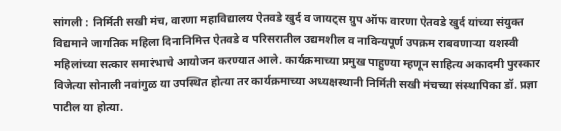सांगली : निर्मिती सखी मंच, वारणा महाविद्यालय ऐतवडे खुर्द व जायट्स ग्रुप ऑफ वारणा ऐतवडे खुर्द यांच्या संयुक्त विद्यमाने जागतिक महिला दिनानिमित्त ऐतवडे व परिसरातील उद्यमशील व नाविन्यपूर्ण उपक्रम राबवणाऱ्या यशस्वी महिलांच्या सत्कार समारंभाचे आयोजन करण्यात आले. कार्यक्रमाच्या प्रमुख पाहुण्या म्हणून साहित्य अकादमी पुरस्कार विजेत्या सोनाली नवांगुळ या उपस्थित होत्या तर कार्यक्रमाच्या अध्यक्षस्थानी निर्मिती सखी मंचच्या संस्थापिका डॉ. प्रज्ञा पाटील या होत्या.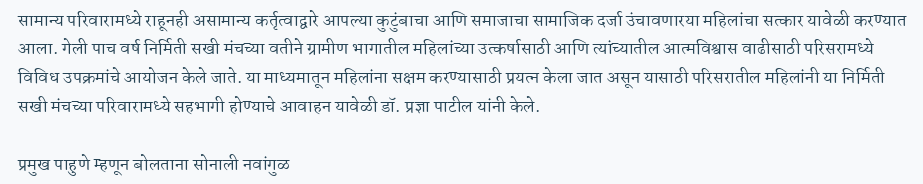सामान्य परिवारामध्ये राहूनही असामान्य कर्तृत्वाद्वारे आपल्या कुटुंबाचा आणि समाजाचा सामाजिक दर्जा उंचावणारया महिलांचा सत्कार यावेळी करण्यात आला. गेली पाच वर्ष निर्मिती सखी मंचच्या वतीने ग्रामीण भागातील महिलांच्या उत्कर्षासाठी आणि त्यांच्यातील आत्मविश्वास वाढीसाठी परिसरामध्ये विविध उपक्रमांचे आयोजन केले जाते. या माध्यमातून महिलांना सक्षम करण्यासाठी प्रयत्न केला जात असून यासाठी परिसरातील महिलांनी या निर्मिती सखी मंचच्या परिवारामध्ये सहभागी होण्याचे आवाहन यावेळी डॉ. प्रज्ञा पाटील यांनी केले.

प्रमुख पाहुणे म्हणून बोलताना सोनाली नवांगुळ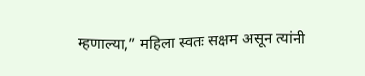म्हणाल्या,” महिला स्वतः सक्षम असून त्यांनी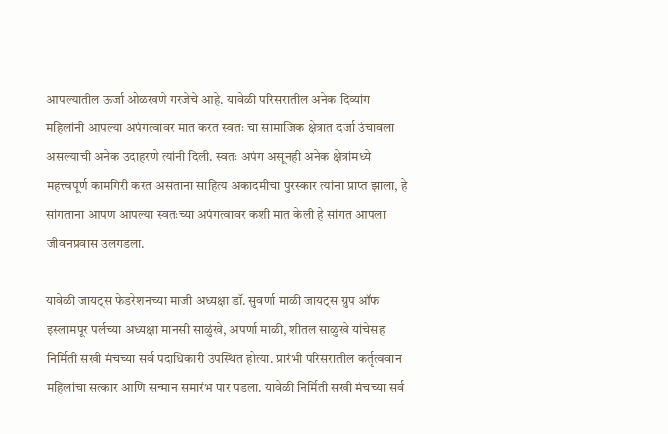आपल्यातील ऊर्जा ओळखणे गरजेचे आहे. यावेळी परिसरातील अनेक दिव्यांग महिलांनी आपल्या अपंगत्वावर मात करत स्वतः चा सामाजिक क्षेत्रात दर्जा उंचावला असल्याची अनेक उदाहरणे त्यांनी दिली. स्वतः अपंग असूनही अनेक क्षेत्रांमध्ये महत्त्वपूर्ण कामगिरी करत असताना साहित्य अकादमीचा पुरस्कार त्यांना प्राप्त झाला, हे सांगताना आपण आपल्या स्वतःच्या अपंगत्वावर कशी मात केली हे सांगत आपला जीवनप्रवास उलगडला.

यावेळी जायट्स फेडरेशनच्या माजी अध्यक्षा डॉ. सुवर्णा माळी जायट्स ग्रुप ऑफ इस्लामपूर पर्लच्या अध्यक्षा मानसी साळुंखे, अपर्णा माळी, शीतल साळुखे यांचेसह निर्मिती सखी मंचच्या सर्व पदाधिकारी उपस्थित होत्या. प्रारंभी परिसरातील कर्तृत्ववान महिलांचा सत्कार आणि सन्मान समारंभ पार पडला. यावेळी निर्मिती सखी मंचच्या सर्व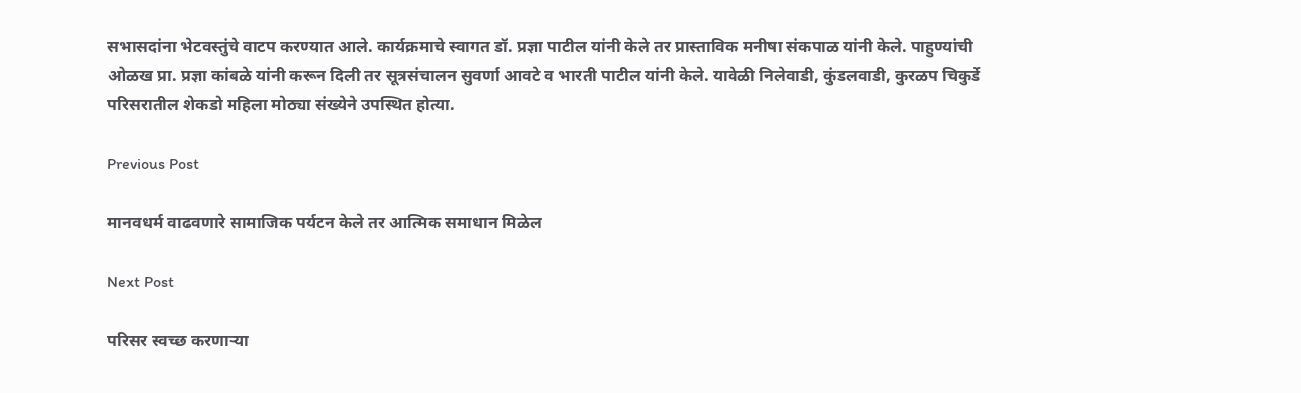सभासदांना भेटवस्तुंचे वाटप करण्यात आले. कार्यक्रमाचे स्वागत डॉ. प्रज्ञा पाटील यांनी केले तर प्रास्ताविक मनीषा संकपाळ यांनी केले. पाहुण्यांची ओळख प्रा. प्रज्ञा कांबळे यांनी करून दिली तर सूत्रसंचालन सुवर्णा आवटे व भारती पाटील यांनी केले. यावेळी निलेवाडी, कुंडलवाडी, कुरळप चिकुर्डे परिसरातील शेकडो महिला मोठ्या संख्येने उपस्थित होत्या.

Previous Post

मानवधर्म वाढवणारे सामाजिक पर्यटन केले तर आत्मिक समाधान मिळेल

Next Post

परिसर स्वच्छ करणाऱ्या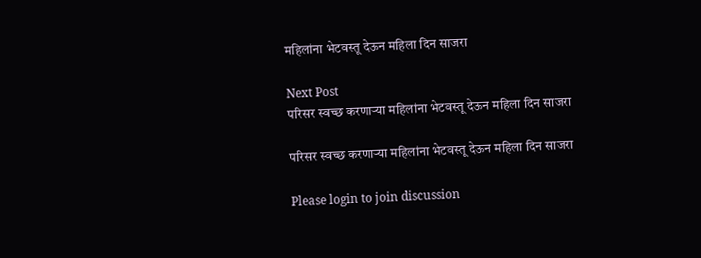महिलांना भेटवस्तू देऊन महिला दिन साजरा

Next Post
परिसर स्वच्छ करणाऱ्या महिलांना भेटवस्तू देऊन महिला दिन साजरा

परिसर स्वच्छ करणाऱ्या महिलांना भेटवस्तू देऊन महिला दिन साजरा

Please login to join discussion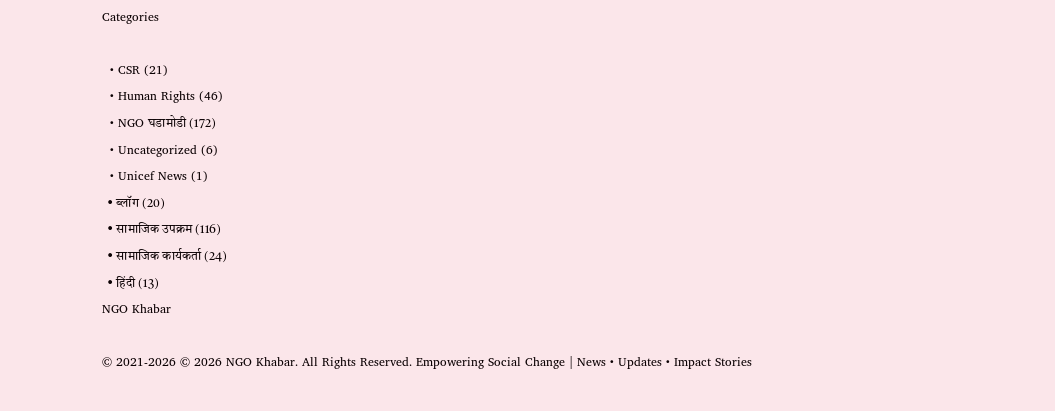Categories

  • CSR (21)
  • Human Rights (46)
  • NGO घडामोडी (172)
  • Uncategorized (6)
  • Unicef News (1)
  • ब्लॉग (20)
  • सामाजिक उपक्रम (116)
  • सामाजिक कार्यकर्ता (24)
  • हिंदी (13)
NGO Khabar

© 2021-2026 © 2026 NGO Khabar. All Rights Reserved. Empowering Social Change | News • Updates • Impact Stories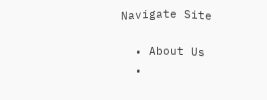Navigate Site

  • About Us
  •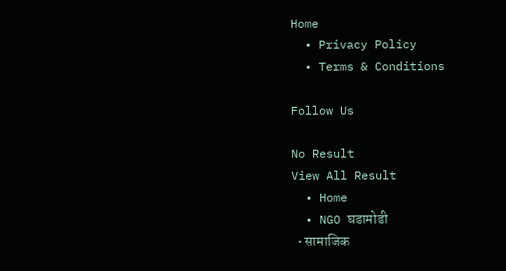Home
  • Privacy Policy
  • Terms & Conditions

Follow Us

No Result
View All Result
  • Home
  • NGO घडामोडी
  • सामाजिक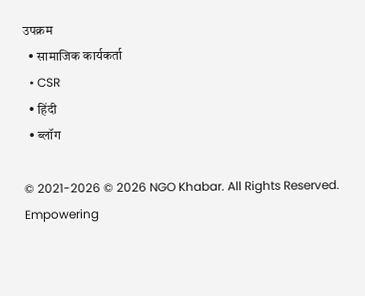उपक्रम
  • सामाजिक कार्यकर्ता
  • CSR
  • हिंदी
  • ब्लॉग

© 2021-2026 © 2026 NGO Khabar. All Rights Reserved. Empowering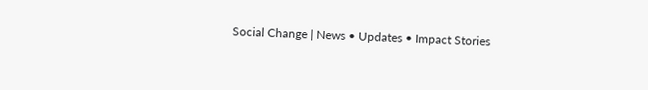Social Change | News • Updates • Impact Stories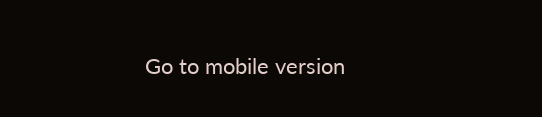Go to mobile version